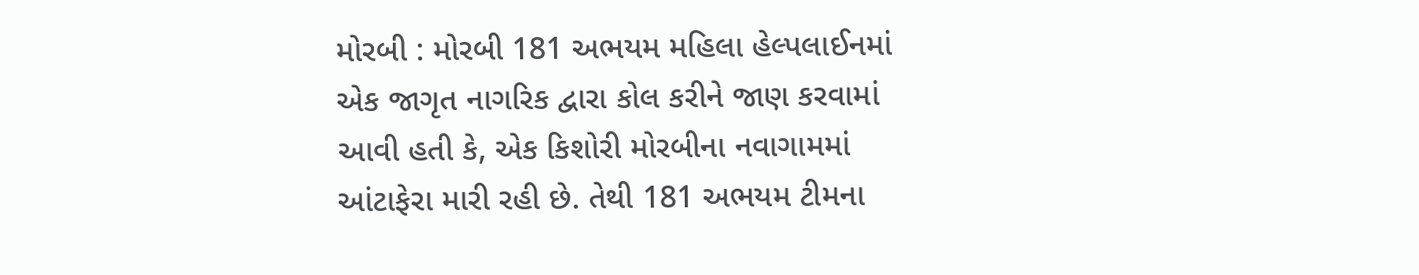મોરબી : મોરબી 181 અભયમ મહિલા હેલ્પલાઈનમાં એક જાગૃત નાગરિક દ્વારા કોલ કરીને જાણ કરવામાં આવી હતી કે, એક કિશોરી મોરબીના નવાગામમાં આંટાફેરા મારી રહી છે. તેથી 181 અભયમ ટીમના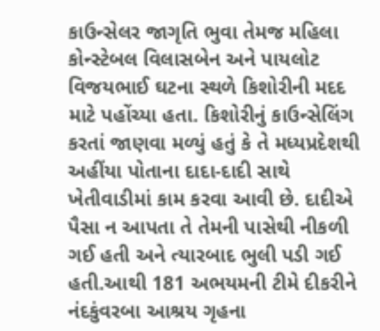કાઉન્સેલર જાગૃતિ ભુવા તેમજ મહિલા કોન્સ્ટેબલ વિલાસબેન અને પાયલોટ વિજયભાઈ ઘટના સ્થળે કિશોરીની મદદ માટે પહોંચ્યા હતા. કિશોરીનું કાઉન્સેલિંગ કરતાં જાણવા મળ્યું હતું કે તે મધ્યપ્રદેશથી અહીંયા પોતાના દાદા-દાદી સાથે ખેતીવાડીમાં કામ કરવા આવી છે. દાદીએ પૈસા ન આપતા તે તેમની પાસેથી નીકળી ગઈ હતી અને ત્યારબાદ ભુલી પડી ગઈ હતી.આથી 181 અભયમની ટીમે દીકરીને નંદકુંવરબા આશ્રય ગૃહના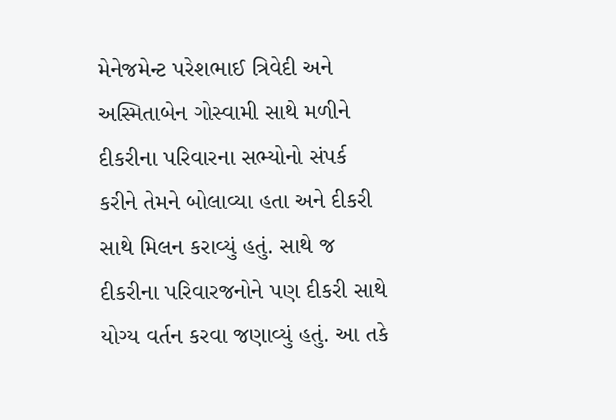મેનેજમેન્ટ પરેશભાઈ ત્રિવેદી અને અસ્મિતાબેન ગોસ્વામી સાથે મળીને દીકરીના પરિવારના સભ્યોનો સંપર્ક કરીને તેમને બોલાવ્યા હતા અને દીકરી સાથે મિલન કરાવ્યું હતું. સાથે જ દીકરીના પરિવારજનોને પણ દીકરી સાથે યોગ્ય વર્તન કરવા જણાવ્યું હતું. આ તકે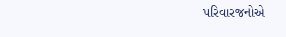પરિવારજનોએ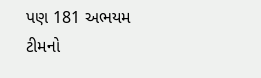પણ 181 અભયમ ટીમનો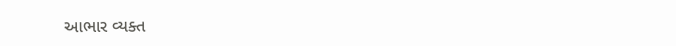આભાર વ્યક્ત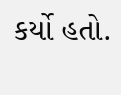કર્યો હતો.